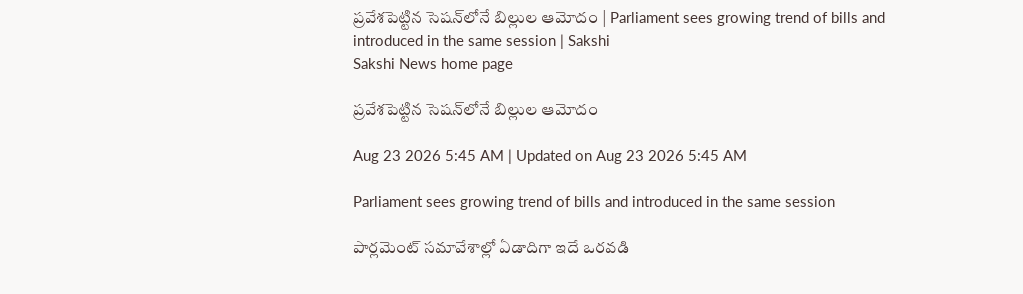ప్రవేశపెట్టిన సెషన్‌లోనే బిల్లుల ఆమోదం | Parliament sees growing trend of bills and introduced in the same session | Sakshi
Sakshi News home page

ప్రవేశపెట్టిన సెషన్‌లోనే బిల్లుల ఆమోదం

Aug 23 2026 5:45 AM | Updated on Aug 23 2026 5:45 AM

Parliament sees growing trend of bills and introduced in the same session

పార్లమెంట్‌ సమావేశాల్లో ఏడాదిగా ఇదే ఒరవడి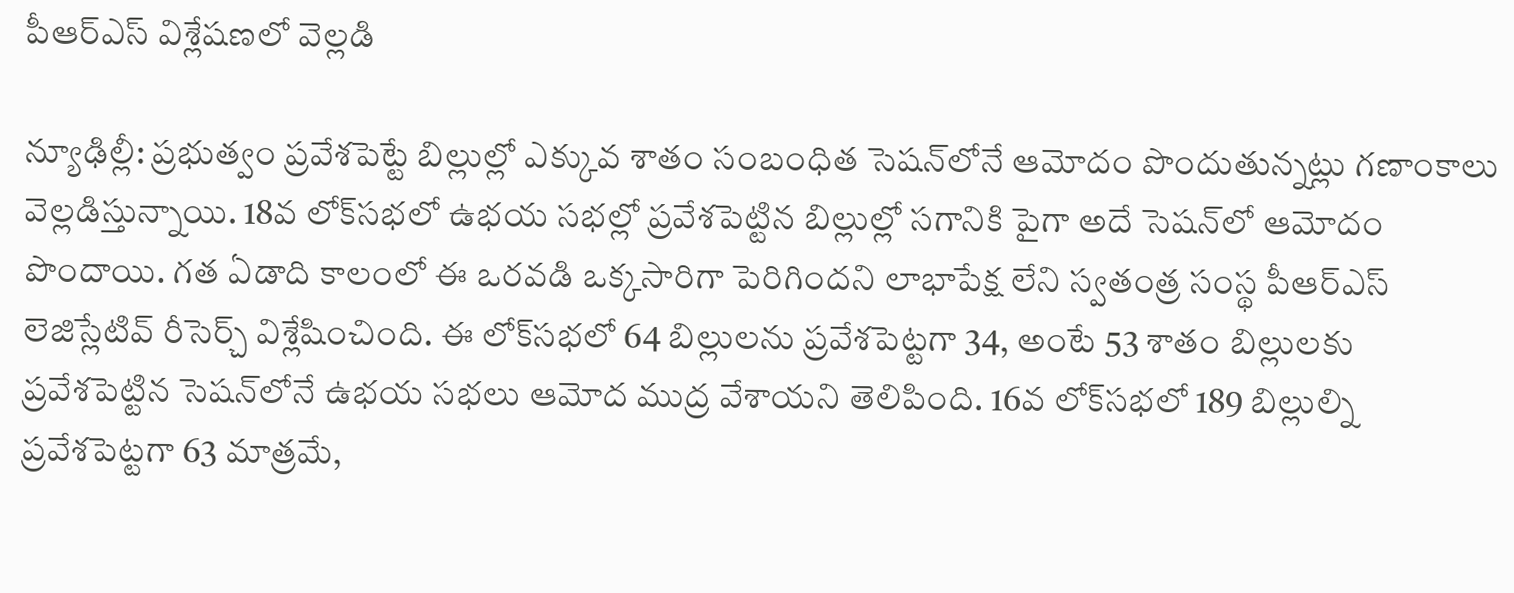పీఆర్‌ఎస్‌ విశ్లేషణలో వెల్లడి

న్యూఢిల్లీ: ప్రభుత్వం ప్రవేశపెట్టే బిల్లుల్లో ఎక్కువ శాతం సంబంధిత సెషన్‌లోనే ఆమోదం పొందుతున్నట్లు గణాంకాలు వెల్లడిస్తున్నాయి. 18వ లోక్‌సభలో ఉభయ సభల్లో ప్రవేశపెట్టిన బిల్లుల్లో సగానికి పైగా అదే సెషన్‌లో ఆమోదం పొందాయి. గత ఏడాది కాలంలో ఈ ఒరవడి ఒక్కసారిగా పెరిగిందని లాభాపేక్ష లేని స్వతంత్ర సంస్థ పీఆర్‌ఎస్‌ లెజిస్లేటివ్‌ రీసెర్చ్‌ విశ్లేషించింది. ఈ లోక్‌సభలో 64 బిల్లులను ప్రవేశపెట్టగా 34, అంటే 53 శాతం బిల్లులకు ప్రవేశపెట్టిన సెషన్‌లోనే ఉభయ సభలు ఆమోద ముద్ర వేశాయని తెలిపింది. 16వ లోక్‌సభలో 189 బిల్లుల్ని ప్రవేశపెట్టగా 63 మాత్రమే,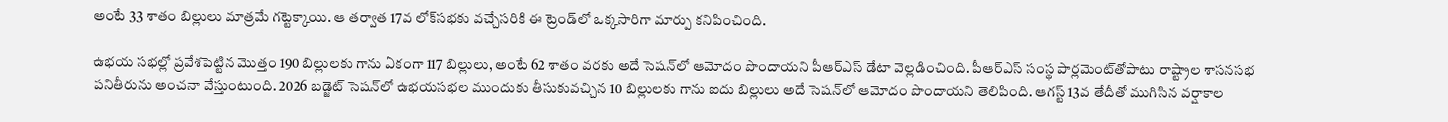అంటే 33 శాతం బిల్లులు మాత్రమే గట్టెక్కాయి. ఆ తర్వాత 17వ లోక్‌సభకు వచ్చేసరికి ఈ ట్రెండ్‌లో ఒక్కసారిగా మార్పు కనిపించింది.

ఉభయ సభల్లో ప్రవేశపెట్టిన మొత్తం 190 బిల్లులకు గాను ఏకంగా 117 బిల్లులు, అంటే 62 శాతం వరకు అదే సెషన్‌లో ఆమోదం పొందాయని పీఆర్‌ఎస్‌ డేటా వెల్లడించింది. పీఆర్‌ఎస్‌ సంస్థ పార్లమెంట్‌తోపాటు రాష్ట్రాల శాసనసభ పనితీరును అంచనా వేస్తుంటుంది. 2026 బడ్జెట్‌ సెషన్‌లో ఉభయసభల ముందుకు తీసుకువచ్చిన 10 బిల్లులకు గాను ఐదు బిల్లులు అదే సెషన్‌లో ఆమోదం పొందాయని తెలిపింది. ఆగస్ట్‌ 13వ తేదీతో ముగిసిన వర్షాకాల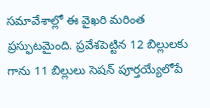సమావేశాల్లో ఈ వైఖరి మరింత ప్రస్ఫుటమైంది. ప్రవేశపెట్టిన 12 బిల్లులకు గాను 11 బిల్లులు సెషన్‌ పూర్తయ్యేలోపే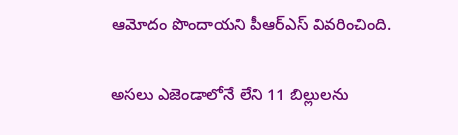ఆమోదం పొందాయని పీఆర్‌ఎస్‌ వివరించింది.

అసలు ఎజెండాలోనే లేని 11 బిల్లులను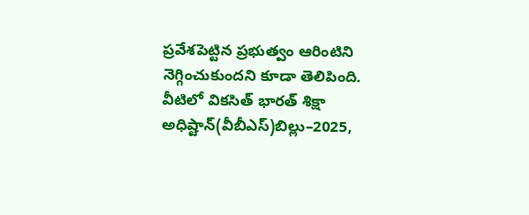ప్రవేశపెట్టిన ప్రభుత్వం ఆరింటిని నెగ్గించుకుందని కూడా తెలిపింది. వీటిలో వికసిత్‌ భారత్‌ శిక్షా అధిష్టాన్‌(వీబీఎస్‌)బిల్లు–2025,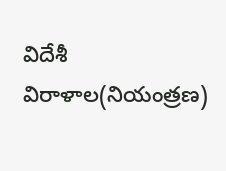విదేశీ విరాళాల(నియంత్రణ)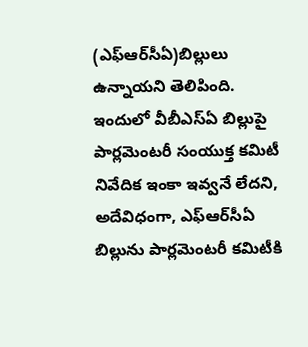(ఎఫ్‌ఆర్‌సీఏ)బిల్లులు ఉన్నాయని తెలిపింది. ఇందులో వీబీఎస్‌ఏ బిల్లుపై పార్లమెంటరీ సంయుక్త కమిటీ నివేదిక ఇంకా ఇవ్వనే లేదని, అదేవిధంగా, ఎఫ్‌ఆర్‌సీఏ బిల్లును పార్లమెంటరీ కమిటీకి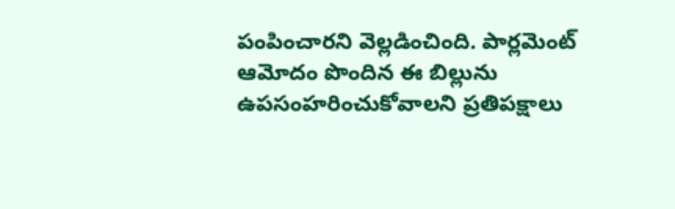పంపించారని వెల్లడించింది. పార్లమెంట్‌ ఆమోదం పొందిన ఈ బిల్లును ఉపసంహరించుకోవాలని ప్రతిపక్షాలు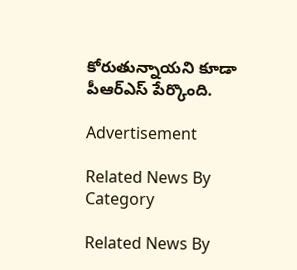కోరుతున్నాయని కూడా పీఆర్‌ఎస్‌ పేర్కొంది.

Advertisement

Related News By Category

Related News By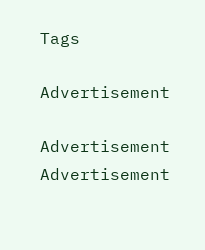Tags

Advertisement

Advertisement
Advertisement